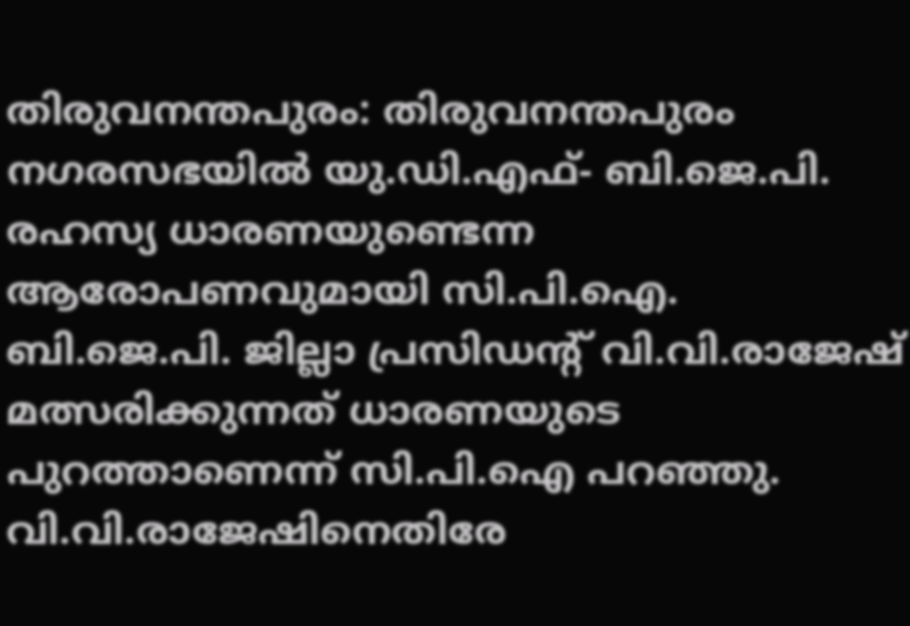തിരുവനന്തപുരം: തിരുവനന്തപുരം നഗരസഭയിൽ യു.ഡി.എഫ്- ബി.ജെ.പി. രഹസ്യ ധാരണയുണ്ടെന്ന ആരോപണവുമായി സി.പി.ഐ. ബി.ജെ.പി. ജില്ലാ പ്രസിഡന്റ് വി.വി.രാജേഷ് മത്സരിക്കുന്നത് ധാരണയുടെ പുറത്താണെന്ന് സി.പി.ഐ പറഞ്ഞു. വി.വി.രാജേഷിനെതിരേ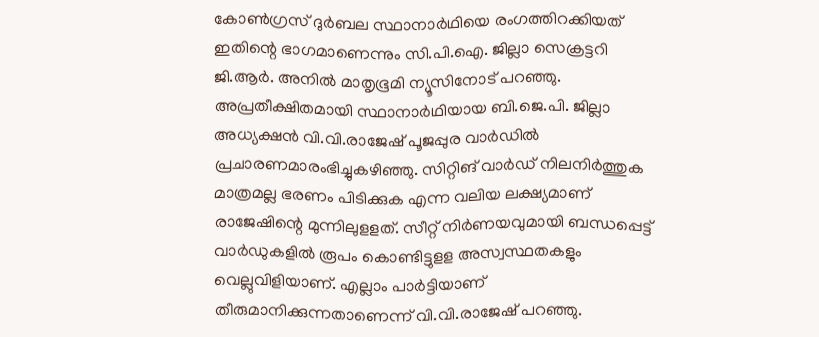കോൺഗ്രസ് ദുർബല സ്ഥാനാർഥിയെ രംഗത്തിറക്കിയത് ഇതിന്റെ ഭാഗമാണെന്നും സി.പി.ഐ. ജില്ലാ സെക്രട്ടറി ജി.ആർ. അനിൽ മാതൃഭൂമി ന്യൂസിനോട് പറഞ്ഞു. അപ്രതീക്ഷിതമായി സ്ഥാനാർഥിയായ ബി.ജെ.പി. ജില്ലാ അധ്യക്ഷൻ വി.വി.രാജേഷ് പൂജപ്പുര വാർഡിൽ പ്രചാരണമാരംഭിച്ചുകഴിഞ്ഞു. സിറ്റിങ് വാർഡ് നിലനിർത്തുക മാത്രമല്ല ഭരണം പിടിക്കുക എന്ന വലിയ ലക്ഷ്യമാണ് രാജേഷിന്റെ മുന്നിലുളളത്. സീറ്റ് നിർണയവുമായി ബന്ധപ്പെട്ട് വാർഡുകളിൽ രൂപം കൊണ്ടിട്ടുളള അസ്വസ്ഥതകളും വെല്ലുവിളിയാണ്. എല്ലാം പാർട്ടിയാണ് തീരുമാനിക്കുന്നതാണെന്ന് വി.വി.രാജേഷ് പറഞ്ഞു.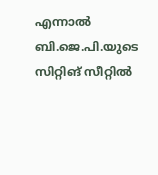എന്നാൽ ബി.ജെ.പി.യുടെ സിറ്റിങ് സീറ്റിൽ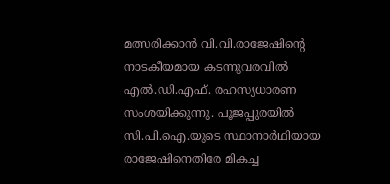മത്സരിക്കാൻ വി.വി.രാജേഷിന്റെ നാടകീയമായ കടന്നുവരവിൽ എൽ.ഡി.എഫ്. രഹസ്യധാരണ സംശയിക്കുന്നു. പൂജപ്പുരയിൽ സി.പി.ഐ.യുടെ സ്ഥാനാർഥിയായ രാജേഷിനെതിരേ മികച്ച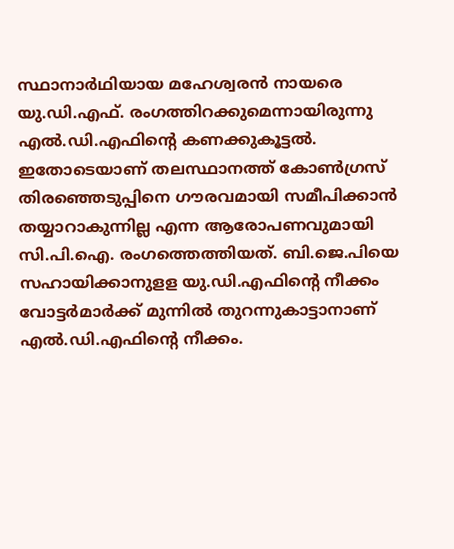സ്ഥാനാർഥിയായ മഹേശ്വരൻ നായരെ യു.ഡി.എഫ്. രംഗത്തിറക്കുമെന്നായിരുന്നു എൽ.ഡി.എഫിന്റെ കണക്കുകൂട്ടൽ. ഇതോടെയാണ് തലസ്ഥാനത്ത് കോൺഗ്രസ് തിരഞ്ഞെടുപ്പിനെ ഗൗരവമായി സമീപിക്കാൻ തയ്യാറാകുന്നില്ല എന്ന ആരോപണവുമായി സി.പി.ഐ. രംഗത്തെത്തിയത്. ബി.ജെ.പിയെ സഹായിക്കാനുളള യു.ഡി.എഫിന്റെ നീക്കം വോട്ടർമാർക്ക് മുന്നിൽ തുറന്നുകാട്ടാനാണ് എൽ.ഡി.എഫിന്റെ നീക്കം.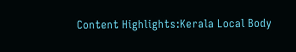Content Highlights:Kerala Local Body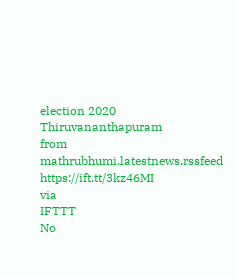election 2020 Thiruvananthapuram
from mathrubhumi.latestnews.rssfeed https://ift.tt/3kz46MI
via
IFTTT
No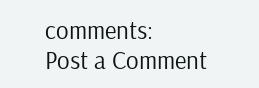comments:
Post a Comment